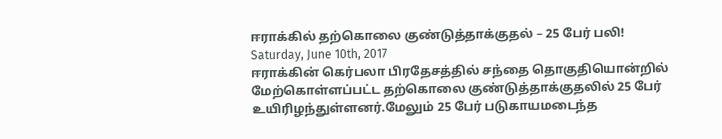ஈராக்கில் தற்கொலை குண்டுத்தாக்குதல் – 25 பேர் பலி!
Saturday, June 10th, 2017
ஈராக்கின் கெர்பலா பிரதேசத்தில் சந்தை தொகுதியொன்றில் மேற்கொள்ளப்பட்ட தற்கொலை குண்டுத்தாக்குதலில் 25 பேர் உயிரிழந்துள்ளனர்.மேலும் 25 பேர் படுகாயமடைந்த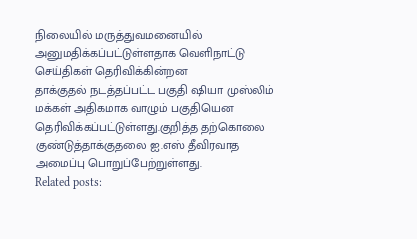நிலையில் மருத்துவமனையில் அனுமதிக்கப்பட்டுள்ளதாக வெளிநாட்டு செய்திகள் தெரிவிக்கின்றன
தாக்குதல் நடத்தப்பட்ட பகுதி ஷியா முஸ்லிம் மக்கள் அதிகமாக வாழும் பகுதியென தெரிவிக்கப்பட்டுள்ளது.குறித்த தற்கொலை குண்டுத்தாக்குதலை ஐ.எஸ் தீவிரவாத அமைப்பு பொறுப்பேற்றுள்ளது.
Related posts: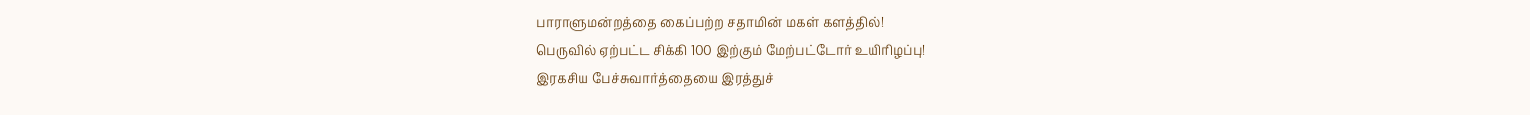பாராளுமன்றத்தை கைப்பற்ற சதாமின் மகள் களத்தில்!
பெருவில் ஏற்பட்ட சிக்கி 100 இற்கும் மேற்பட்டோர் உயிரிழப்பு!
இரகசிய பேச்சுவார்த்தையை இரத்துச்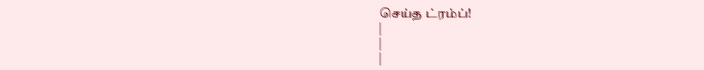செய்த ட்ரம்ப்!
|
|
|